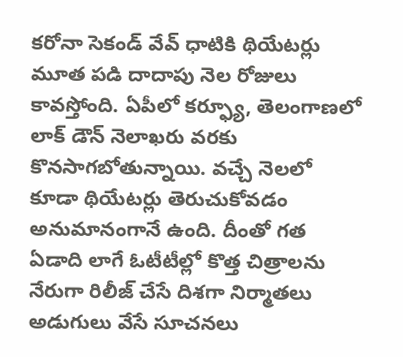కరోనా సెకండ్ వేవ్ ధాటికి థియేటర్లు మూత పడి దాదాపు నెల రోజులు కావస్తోంది. ఏపీలో కర్ఫ్యూ, తెలంగాణలో లాక్ డౌన్ నెలాఖరు వరకు కొనసాగబోతున్నాయి. వచ్చే నెలలో కూడా థియేటర్లు తెరుచుకోవడం అనుమానంగానే ఉంది. దీంతో గత ఏడాది లాగే ఓటీటీల్లో కొత్త చిత్రాలను నేరుగా రిలీజ్ చేసే దిశగా నిర్మాతలు అడుగులు వేసే సూచనలు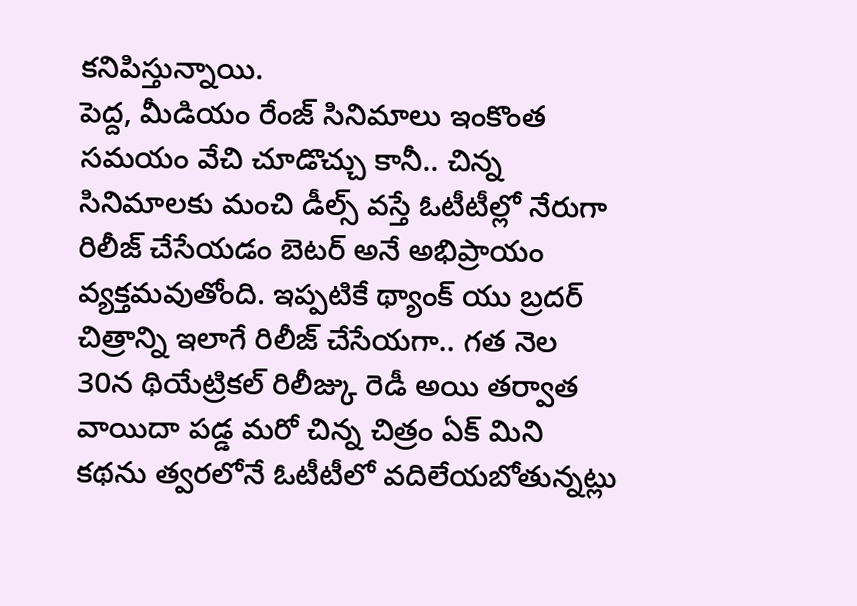కనిపిస్తున్నాయి.
పెద్ద, మీడియం రేంజ్ సినిమాలు ఇంకొంత సమయం వేచి చూడొచ్చు కానీ.. చిన్న సినిమాలకు మంచి డీల్స్ వస్తే ఓటీటీల్లో నేరుగా రిలీజ్ చేసేయడం బెటర్ అనే అభిప్రాయం వ్యక్తమవుతోంది. ఇప్పటికే థ్యాంక్ యు బ్రదర్ చిత్రాన్ని ఇలాగే రిలీజ్ చేసేయగా.. గత నెల 30న థియేట్రికల్ రిలీజ్కు రెడీ అయి తర్వాత వాయిదా పడ్డ మరో చిన్న చిత్రం ఏక్ మిని కథను త్వరలోనే ఓటీటీలో వదిలేయబోతున్నట్లు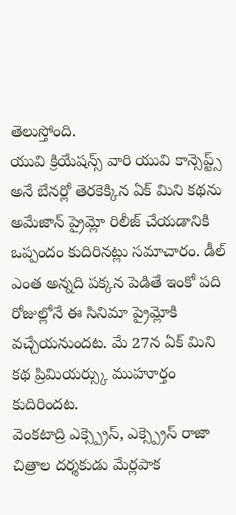తెలుస్తోంది.
యువి క్రియేషన్స్ వారి యువి కాన్సెప్ట్స్ అనే బేనర్లో తెరకెక్కిన ఏక్ మిని కథను అమేజాన్ ప్రైమ్లో రిలీజ్ చేయడానికి ఒప్పందం కుదిరినట్లు సమాచారం. డీల్ ఎంత అన్నది పక్కన పెడితే ఇంకో పది రోజుల్లోనే ఈ సినిమా ప్రైమ్లోకి వచ్చేయనుందట. మే 27న ఏక్ మిని కథ ప్రిమియర్స్కు ముహూర్తం కుదిరిందట.
వెంకటాద్రి ఎక్స్ప్రెస్, ఎక్స్ప్రెస్ రాజా చిత్రాల దర్శకుడు మేర్లపాక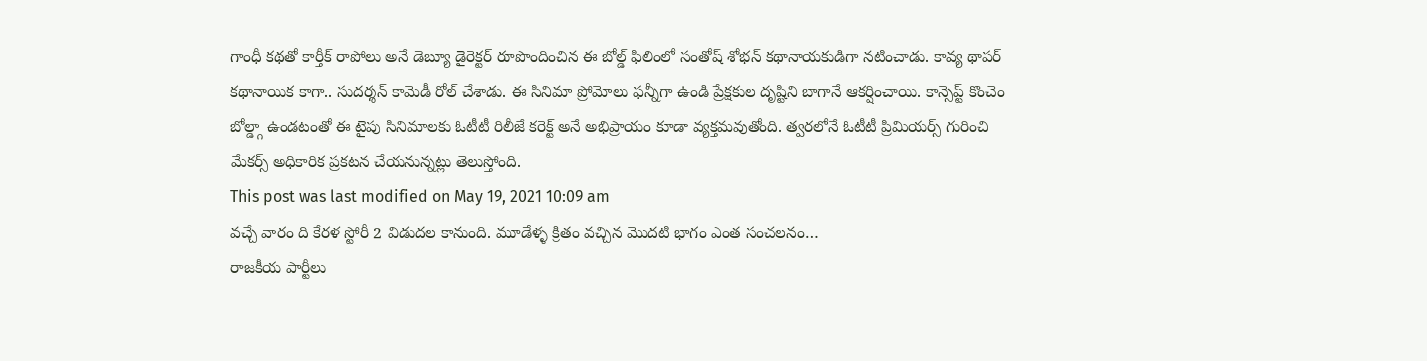గాంధీ కథతో కార్తీక్ రాపోలు అనే డెబ్యూ డైరెక్టర్ రూపొందించిన ఈ బోల్డ్ ఫిలింలో సంతోష్ శోభన్ కథానాయకుడిగా నటించాడు. కావ్య థాపర్ కథానాయిక కాగా.. సుదర్శన్ కామెడీ రోల్ చేశాడు. ఈ సినిమా ప్రోమోలు ఫన్నీగా ఉండి ప్రేక్షకుల దృష్టిని బాగానే ఆకర్షించాయి. కాన్సెప్ట్ కొంచెం బోల్డ్గా ఉండటంతో ఈ టైపు సినిమాలకు ఓటీటీ రిలీజే కరెక్ట్ అనే అభిప్రాయం కూడా వ్యక్తమవుతోంది. త్వరలోనే ఓటీటీ ప్రిమియర్స్ గురించి మేకర్స్ అధికారిక ప్రకటన చేయనున్నట్లు తెలుస్తోంది.
This post was last modified on May 19, 2021 10:09 am
వచ్చే వారం ది కేరళ స్టోరీ 2 విడుదల కానుంది. మూడేళ్ళ క్రితం వచ్చిన మొదటి భాగం ఎంత సంచలనం…
రాజకీయ పార్టీలు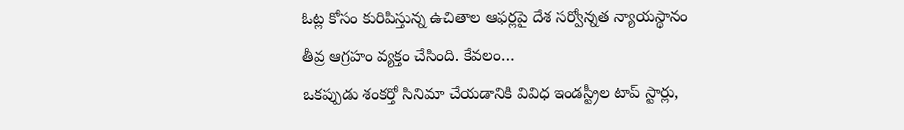ఓట్ల కోసం కురిపిస్తున్న ఉచితాల ఆఫర్లపై దేశ సర్వోన్నత న్యాయస్థానం తీవ్ర ఆగ్రహం వ్యక్తం చేసింది. కేవలం…
ఒకప్పుడు శంకర్తో సినిమా చేయడానికి వివిధ ఇండస్ట్రీల టాప్ స్టార్లు,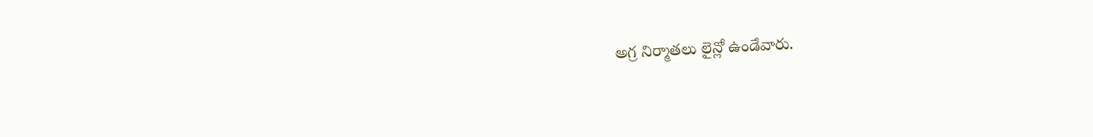అగ్ర నిర్మాతలు లైన్లో ఉండేవారు.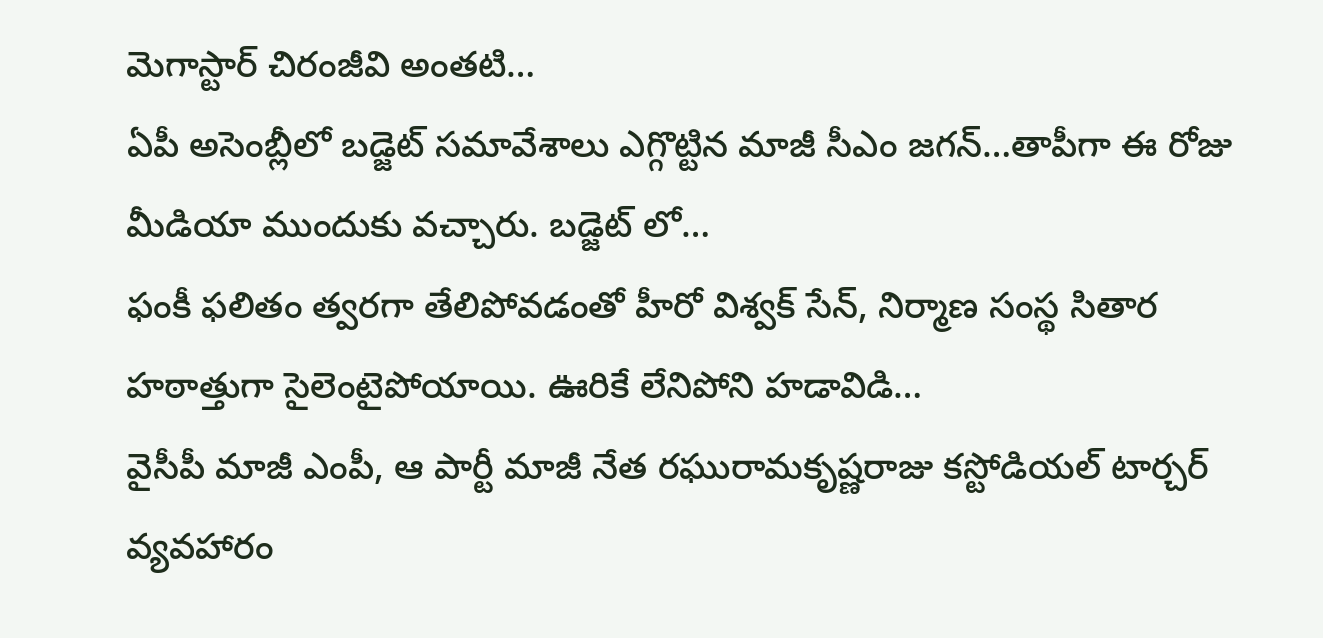మెగాస్టార్ చిరంజీవి అంతటి…
ఏపీ అసెంబ్లీలో బడ్జెట్ సమావేశాలు ఎగ్గొట్టిన మాజీ సీఎం జగన్…తాపీగా ఈ రోజు మీడియా ముందుకు వచ్చారు. బడ్జెట్ లో…
ఫంకీ ఫలితం త్వరగా తేలిపోవడంతో హీరో విశ్వక్ సేన్, నిర్మాణ సంస్థ సితార హఠాత్తుగా సైలెంటైపోయాయి. ఊరికే లేనిపోని హడావిడి…
వైసీపీ మాజీ ఎంపీ, ఆ పార్టీ మాజీ నేత రఘురామకృష్ణరాజు కస్టోడియల్ టార్చర్ వ్యవహారం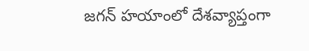జగన్ హయాంలో దేశవ్యాప్తంగా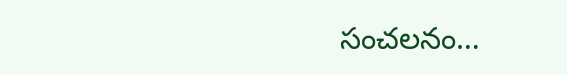సంచలనం…